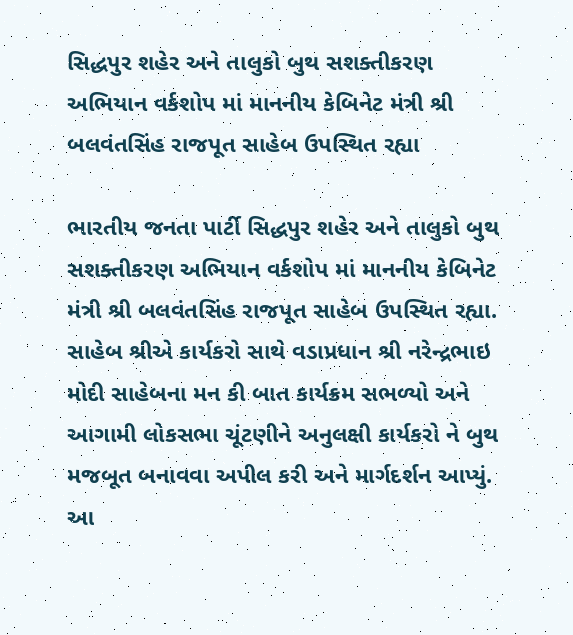સિદ્ધપુર શહેર અને તાલુકો બુથ સશક્તીકરણ અભિયાન વર્કશોપ માં માનનીય કેબિનેટ મંત્રી શ્રી બલવંતસિંહ રાજપૂત સાહેબ ઉપસ્થિત રહ્યા

ભારતીય જનતા પાર્ટી સિદ્ધપુર શહેર અને તાલુકો બુથ સશક્તીકરણ અભિયાન વર્કશોપ માં માનનીય કેબિનેટ મંત્રી શ્રી બલવંતસિંહ રાજપૂત સાહેબ ઉપસ્થિત રહ્યા. સાહેબ શ્રીએ કાર્યકરો સાથે વડાપ્રધાન શ્રી નરેન્દ્રભાઇ મોદી સાહેબના મન કી બાત કાર્યક્રમ સભળ્યો અને આગામી લોકસભા ચૂંટણીને અનુલક્ષી કાર્યકરો ને બુથ મજબૂત બનાવવા અપીલ કરી અને માર્ગદર્શન આપ્યું. આ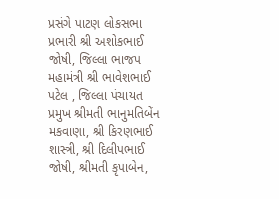પ્રસંગે પાટણ લોકસભા પ્રભારી શ્રી અશોકભાઈ જોષી, જિલ્લા ભાજપ મહામંત્રી શ્રી ભાવેશભાઈ પટેલ , જિલ્લા પંચાયત પ્રમુખ શ્રીમતી ભાનુમતિબેંન મકવાણા, શ્રી કિરણભાઈ શાસ્ત્રી, શ્રી દિલીપભાઈ જોષી, શ્રીમતી કૃપાબેન,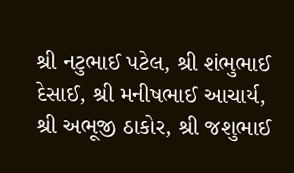શ્રી નટુભાઈ પટેલ, શ્રી શંભુભાઈ દેસાઈ, શ્રી મનીષભાઈ આચાર્ય, શ્રી અભૂજી ઠાકોર, શ્રી જશુભાઈ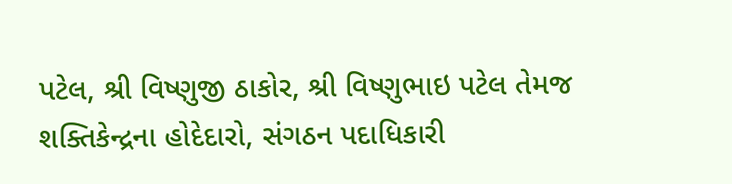પટેલ, શ્રી વિષ્ણુજી ઠાકોર, શ્રી વિષ્ણુભાઇ પટેલ તેમજ શક્તિકેન્દ્રના હોદેદારો, સંગઠન પદાધિકારી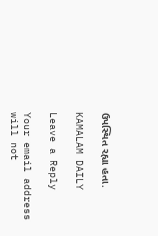ઉપસ્થિત રહ્યા હતા.

KAMALAM DAILY

Leave a Reply

Your email address will not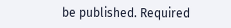be published. Required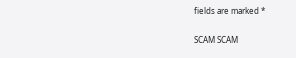fields are marked *

SCAM SCAM